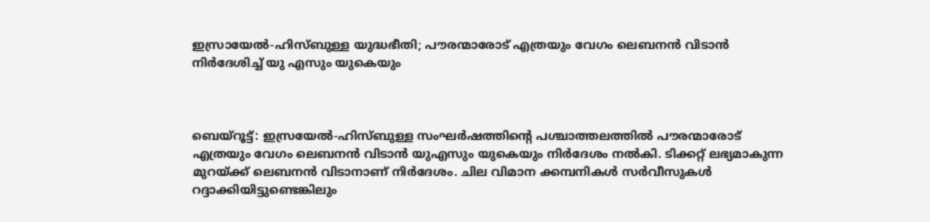ഇസ്രായേല്‍-ഹിസ്ബുള്ള യുദ്ധഭീതി; പൗരന്മാരോട് എത്രയും വേഗം ലെബനന്‍ വിടാന്‍ നിര്‍ദേശിച്ച് യു എസും യുകെയും



ബെയ്‌റൂട്ട്: ഇസ്രയേല്‍-ഹിസ്ബുള്ള സംഘര്‍ഷത്തിന്റെ പശ്ചാത്തലത്തില്‍ പൗരന്മാരോട് എത്രയും വേഗം ലെബനന്‍ വിടാന്‍ യുഎസും യുകെയും നിര്‍ദേശം നല്‍കി. ടിക്കറ്റ് ലഭ്യമാകുന്ന മുറയ്ക്ക് ലെബനന്‍ വിടാനാണ് നിര്‍ദേശം. ചില വിമാന ക്കമ്പനികള്‍ സര്‍വീസുകള്‍ റദ്ദാക്കിയിട്ടുണ്ടെങ്കിലും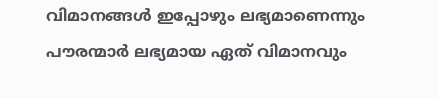വിമാനങ്ങള്‍ ഇപ്പോഴും ലഭ്യമാണെന്നും പൗരന്മാര്‍ ലഭ്യമായ ഏത് വിമാനവും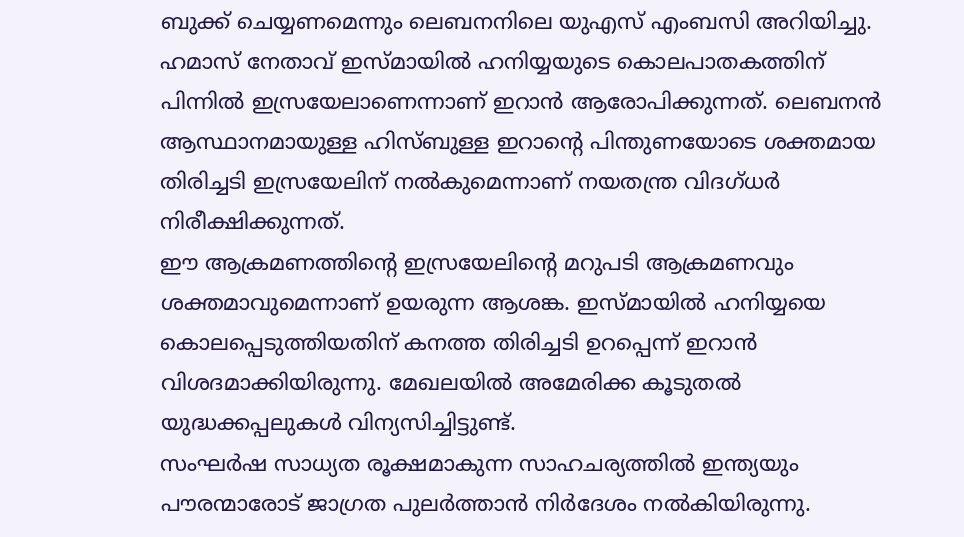ബുക്ക് ചെയ്യണമെന്നും ലെബനനിലെ യുഎസ് എംബസി അറിയിച്ചു. ഹമാസ് നേതാവ് ഇസ്മായില്‍ ഹനിയ്യയുടെ കൊലപാതകത്തിന് പിന്നില്‍ ഇസ്രയേലാണെന്നാണ് ഇറാന്‍ ആരോപിക്കുന്നത്. ലെബനന്‍ ആസ്ഥാനമായുള്ള ഹിസ്ബുള്ള ഇറാന്റെ പിന്തുണയോടെ ശക്തമായ തിരിച്ചടി ഇസ്രയേലിന് നല്‍കുമെന്നാണ് നയതന്ത്ര വിദഗ്ധര്‍ നിരീക്ഷിക്കുന്നത്.
ഈ ആക്രമണത്തിന്റെ ഇസ്രയേലിന്റെ മറുപടി ആക്രമണവും ശക്തമാവുമെന്നാണ് ഉയരുന്ന ആശങ്ക. ഇസ്മായില്‍ ഹനിയ്യയെ കൊലപ്പെടുത്തിയതിന് കനത്ത തിരിച്ചടി ഉറപ്പെന്ന് ഇറാന്‍ വിശദമാക്കിയിരുന്നു. മേഖലയില്‍ അമേരിക്ക കൂടുതല്‍ യുദ്ധക്കപ്പലുകള്‍ വിന്യസിച്ചിട്ടുണ്ട്.
സംഘര്‍ഷ സാധ്യത രൂക്ഷമാകുന്ന സാഹചര്യത്തില്‍ ഇന്ത്യയും പൗരന്മാരോട് ജാഗ്രത പുലര്‍ത്താന്‍ നിര്‍ദേശം നല്‍കിയിരുന്നു.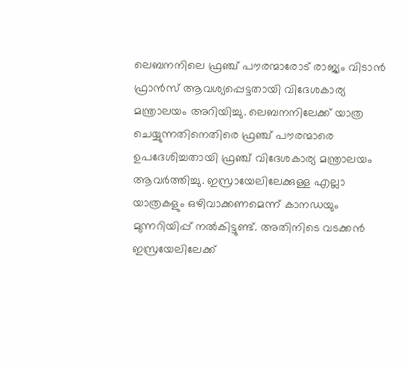ലെബനനിലെ ഫ്രഞ്ച് പൗരന്മാരോട് രാജ്യം വിടാന്‍ ഫ്രാന്‍സ് ആവശ്യപ്പെട്ടതായി വിദേശകാര്യ മന്ത്രാലയം അറിയിച്ചു. ലെബനനിലേക്ക് യാത്ര ചെയ്യുന്നതിനെതിരെ ഫ്രഞ്ച് പൗരന്മാരെ ഉപദേശിച്ചതായി ഫ്രഞ്ച് വിദേശകാര്യ മന്ത്രാലയം ആവര്‍ത്തിച്ചു. ഇസ്രായേലിലേക്കുള്ള എല്ലാ യാത്രകളും ഒഴിവാക്കണമെന്ന് കാനഡയും മുന്നറിയിപ്പ് നല്‍കിട്ടുണ്ട്. അതിനിടെ വടക്കന്‍ ഇസ്രയേലിലേക്ക്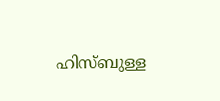ഹിസ്ബുള്ള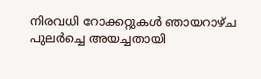നിരവധി റോക്കറ്റുകള്‍ ഞായറാഴ്ച പുലര്‍ച്ചെ അയച്ചതായി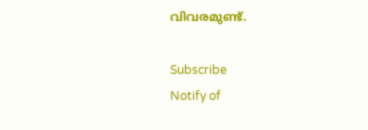വിവരമുണ്ട്.

Subscribe
Notify of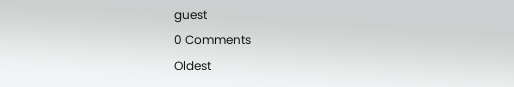guest
0 Comments
Oldest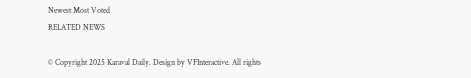Newest Most Voted
RELATED NEWS

© Copyright 2025 Karaval Daily. Design by VFInteractive. All rights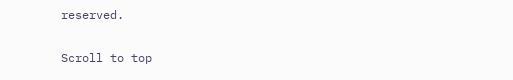reserved.

Scroll to top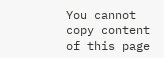You cannot copy content of this page